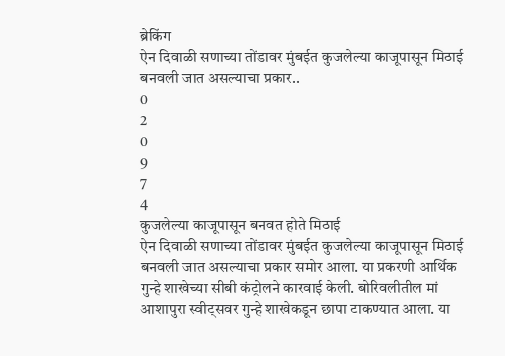ब्रेकिंग
ऐन दिवाळी सणाच्या तोंडावर मुंबईत कुजलेल्या काजूपासून मिठाई बनवली जात असल्याचा प्रकार..
0
2
0
9
7
4
कुजलेल्या काजूपासून बनवत होते मिठाई
ऐन दिवाळी सणाच्या तोंडावर मुंबईत कुजलेल्या काजूपासून मिठाई बनवली जात असल्याचा प्रकार समोर आला. या प्रकरणी आर्थिक गुन्हे शाखेच्या सीबी कंट्रोलने कारवाई केली. बोरिवलीतील मां आशापुरा स्वीट्सवर गुन्हे शाखेकडून छापा टाकण्यात आला. या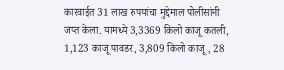कारवाईत 31 लाख रुपयांचा मुद्देमाल पोलीसांनी जप्त केला. यामध्ये 3,3369 किलो काजू कतली, 1,123 काजू पावडर, 3,809 किलो काजू, 28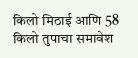किलो मिठाई आणि 58 किलो तुपाचा समावेश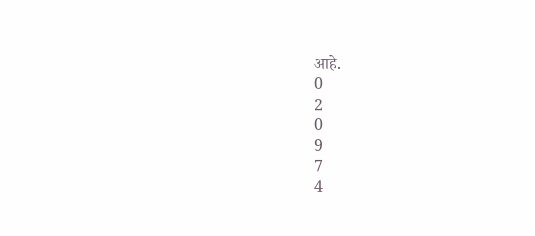आहे.
0
2
0
9
7
4